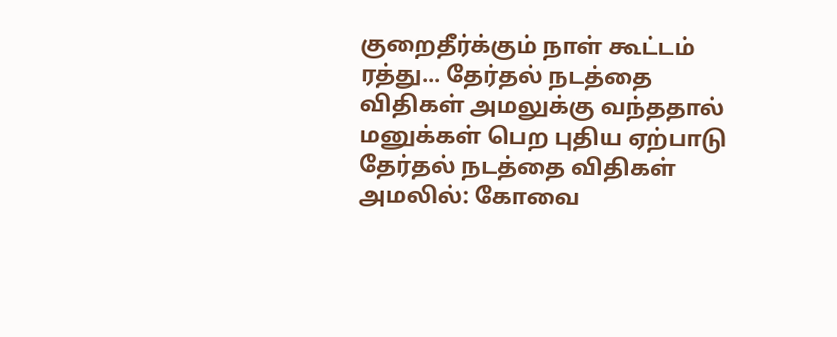குறைதீர்க்கும் நாள் கூட்டம் ரத்து... தேர்தல் நடத்தை விதிகள் அமலுக்கு வந்ததால் மனுக்கள் பெற புதிய ஏற்பாடு
தேர்தல் நடத்தை விதிகள் அமலில்: கோவை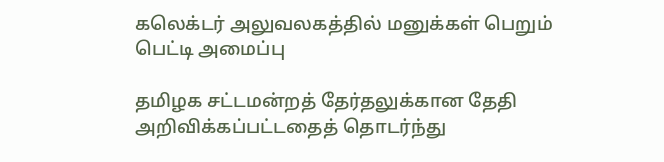கலெக்டர் அலுவலகத்தில் மனுக்கள் பெறும் பெட்டி அமைப்பு

தமிழக சட்டமன்றத் தேர்தலுக்கான தேதி அறிவிக்கப்பட்டதைத் தொடர்ந்து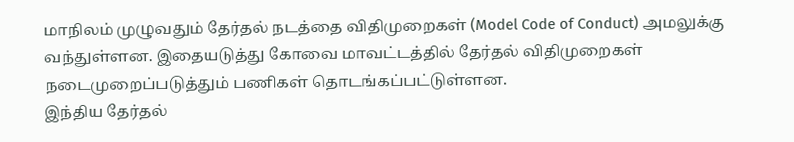மாநிலம் முழுவதும் தேர்தல் நடத்தை விதிமுறைகள் (Model Code of Conduct) அமலுக்கு வந்துள்ளன. இதையடுத்து கோவை மாவட்டத்தில் தேர்தல் விதிமுறைகள் நடைமுறைப்படுத்தும் பணிகள் தொடங்கப்பட்டுள்ளன.
இந்திய தேர்தல்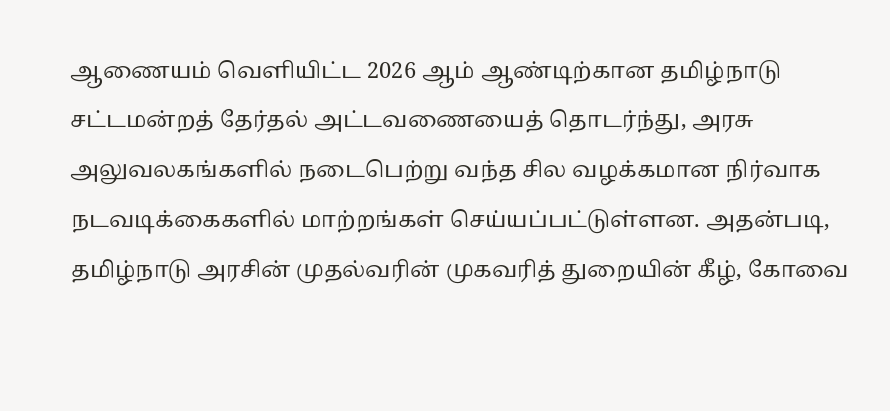ஆணையம் வெளியிட்ட 2026 ஆம் ஆண்டிற்கான தமிழ்நாடு சட்டமன்றத் தேர்தல் அட்டவணையைத் தொடர்ந்து, அரசு அலுவலகங்களில் நடைபெற்று வந்த சில வழக்கமான நிர்வாக நடவடிக்கைகளில் மாற்றங்கள் செய்யப்பட்டுள்ளன. அதன்படி, தமிழ்நாடு அரசின் முதல்வரின் முகவரித் துறையின் கீழ், கோவை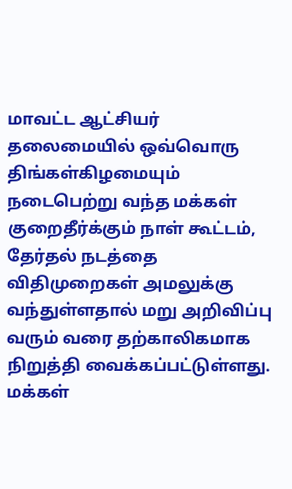மாவட்ட ஆட்சியர் தலைமையில் ஒவ்வொரு திங்கள்கிழமையும் நடைபெற்று வந்த மக்கள் குறைதீர்க்கும் நாள் கூட்டம், தேர்தல் நடத்தை விதிமுறைகள் அமலுக்கு வந்துள்ளதால் மறு அறிவிப்பு வரும் வரை தற்காலிகமாக நிறுத்தி வைக்கப்பட்டுள்ளது.
மக்கள்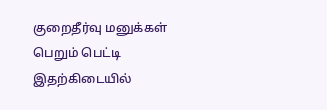குறைதீர்வு மனுக்கள் பெறும் பெட்டி
இதற்கிடையில்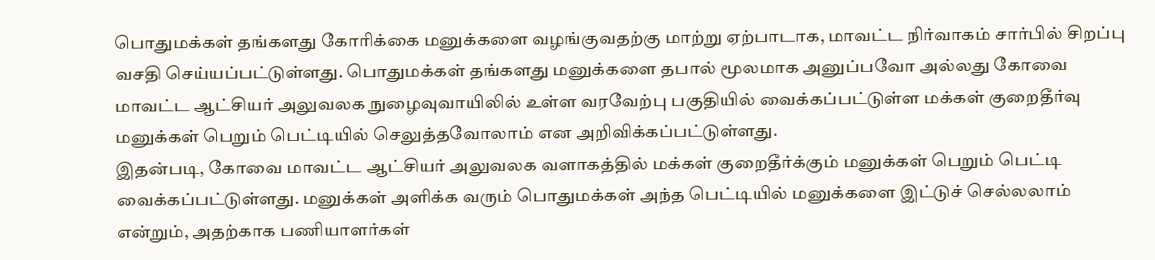பொதுமக்கள் தங்களது கோரிக்கை மனுக்களை வழங்குவதற்கு மாற்று ஏற்பாடாக, மாவட்ட நிர்வாகம் சார்பில் சிறப்பு வசதி செய்யப்பட்டுள்ளது. பொதுமக்கள் தங்களது மனுக்களை தபால் மூலமாக அனுப்பவோ அல்லது கோவை மாவட்ட ஆட்சியர் அலுவலக நுழைவுவாயிலில் உள்ள வரவேற்பு பகுதியில் வைக்கப்பட்டுள்ள மக்கள் குறைதீர்வு மனுக்கள் பெறும் பெட்டியில் செலுத்தவோலாம் என அறிவிக்கப்பட்டுள்ளது.
இதன்படி, கோவை மாவட்ட ஆட்சியர் அலுவலக வளாகத்தில் மக்கள் குறைதீர்க்கும் மனுக்கள் பெறும் பெட்டி வைக்கப்பட்டுள்ளது. மனுக்கள் அளிக்க வரும் பொதுமக்கள் அந்த பெட்டியில் மனுக்களை இட்டுச் செல்லலாம் என்றும், அதற்காக பணியாளர்கள்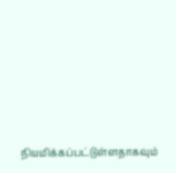நியமிக்கப்பட்டுள்ளதாகவும்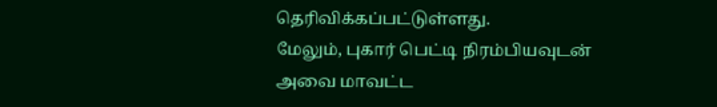தெரிவிக்கப்பட்டுள்ளது.
மேலும், புகார் பெட்டி நிரம்பியவுடன் அவை மாவட்ட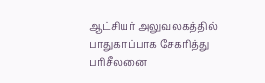ஆட்சியர் அலுவலகத்தில் பாதுகாப்பாக சேகரித்து பரிசீலனை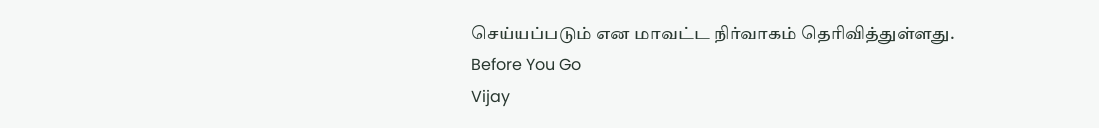செய்யப்படும் என மாவட்ட நிர்வாகம் தெரிவித்துள்ளது.
Before You Go
Vijay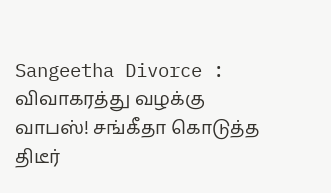Sangeetha Divorce : விவாகரத்து வழக்கு வாபஸ்! சங்கீதா கொடுத்த திடீர்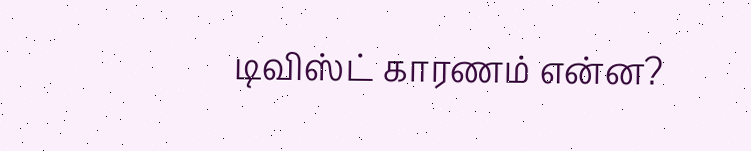டிவிஸ்ட் காரணம் என்ன?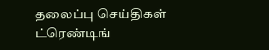தலைப்பு செய்திகள்
ட்ரெண்டிங்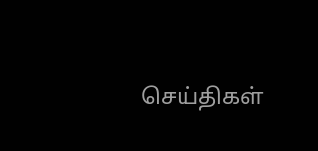செய்திகள்